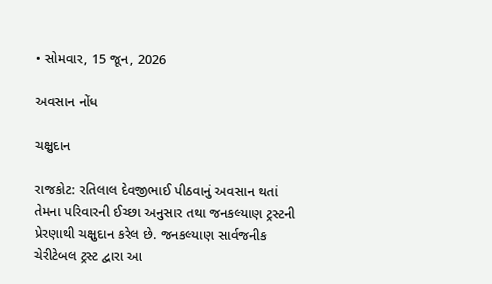• સોમવાર, 15 જૂન, 2026

અવસાન નોંધ

ચક્ષુદાન

રાજકોટ: રતિલાલ દેવજીભાઈ પીઠવાનું અવસાન થતાં તેમના પરિવારની ઈચ્છા અનુસાર તથા જનકલ્યાણ ટ્રસ્ટની પ્રેરણાથી ચક્ષુદાન કરેલ છે. જનકલ્યાણ સાર્વજનીક ચેરીટેબલ ટ્રસ્ટ દ્વારા આ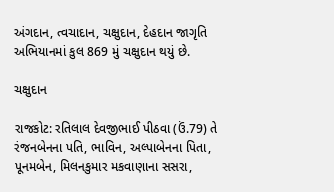અંગદાન, ત્વચાદાન, ચક્ષુદાન, દેહદાન જાગૃતિ અભિયાનમાં કુલ 869 મું ચક્ષુદાન થયું છે.

ચક્ષુદાન

રાજકોટ: રતિલાલ દેવજીભાઈ પીઠવા (ઉં.79) તે રંજનબેનના પતિ, ભાવિન, અલ્પાબેનના પિતા, પૂનમબેન, મિલનકુમાર મકવાણાના સસરા,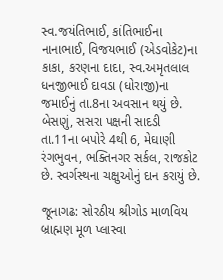સ્વ.જયંતિભાઈ, કાંતિભાઈના નાનાભાઈ, વિજયભાઈ (એડવોકેટ)ના કાકા, કરણના દાદા, સ્વ.અમૃતલાલ ધનજીભાઈ દાવડા (ધોરાજી)ના જમાઈનું તા.8ના અવસાન થયું છે. બેસણું, સસરા પક્ષની સાદડી તા.11ના બપોરે 4થી 6, મેઘાણી રંગભુવન, ભક્તિનગર સર્કલ, રાજકોટ છે. સ્વર્ગસ્થના ચક્ષુઓનું દાન કરાયું છે.

જૂનાગઢ: સોરઠીય શ્રીગોડ માળવિય  બ્રાહ્મણ મૂળ પ્લાસ્વા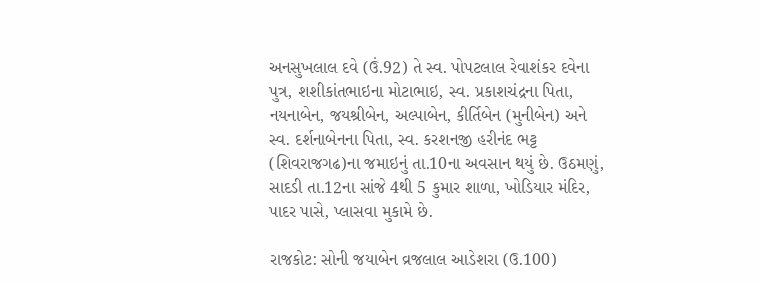અનસુખલાલ દવે (ઉં.92) તે સ્વ. પોપટલાલ રેવાશંકર દવેના પુત્ર, શશીકાંતભાઇના મોટાભાઇ, સ્વ. પ્રકાશચંદ્રના પિતા, નયનાબેન, જયશ્રીબેન, અલ્પાબેન, કીર્તિબેન (મુનીબેન) અને સ્વ. દર્શનાબેનના પિતા, સ્વ. કરશનજી હરીનંદ ભટ્ટ (શિવરાજગઢ)ના જમાઇનું તા.10ના અવસાન થયું છે. ઉઠમણું, સાદડી તા.12ના સાંજે 4થી 5 કુમાર શાળા, ખોડિયાર મંદિર, પાદર પાસે, પ્લાસવા મુકામે છે.

રાજકોટ: સોની જયાબેન વ્રજલાલ આડેશરા (ઉ.100)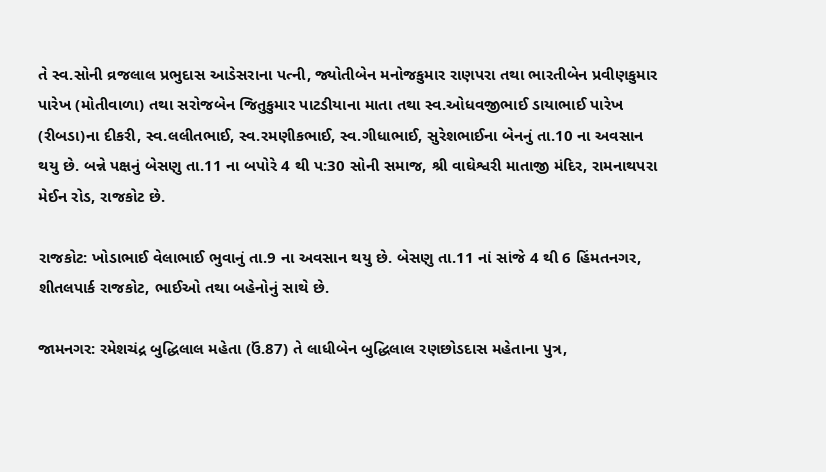તે સ્વ.સોની વ્રજલાલ પ્રભુદાસ આડેસરાના પત્ની, જ્યોતીબેન મનોજકુમાર રાણપરા તથા ભારતીબેન પ્રવીણકુમાર પારેખ (મોતીવાળા) તથા સરોજબેન જિતુકુમાર પાટડીયાના માતા તથા સ્વ.ઓધવજીભાઈ ડાયાભાઈ પારેખ (રીબડા)ના દીકરી, સ્વ.લલીતભાઈ, સ્વ.રમણીકભાઈ, સ્વ.ગીધાભાઈ, સુરેશભાઈના બેનનું તા.10 ના અવસાન થયુ છે. બન્ને પક્ષનું બેસણુ તા.11 ના બપોરે 4 થી પ:30 સોની સમાજ, શ્રી વાઘેશ્વરી માતાજી મંદિર, રામનાથપરા મેઈન રોડ, રાજકોટ છે.

રાજકોટ: ખોડાભાઈ વેલાભાઈ ભુવાનું તા.9 ના અવસાન થયુ છે. બેસણુ તા.11 નાં સાંજે 4 થી 6 હિંમતનગર, શીતલપાર્ક રાજકોટ, ભાઈઓ તથા બહેનોનું સાથે છે.

જામનગર: રમેશચંદ્ર બુદ્ધિલાલ મહેતા (ઉં.87) તે લાધીબેન બુદ્ધિલાલ રણછોડદાસ મહેતાના પુત્ર,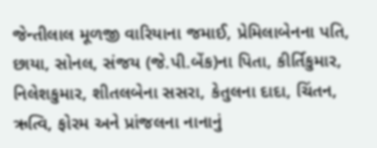જેન્તીલાલ મૂળજી વારિયાના જમાઈ, પ્રેમિલાબેનના પતિ, છાયા, સોનલ, સંજય (જે.પી.બેંક)ના પિતા, કીર્તિકુમાર, નિલેશકુમાર, શીતલબેના સસરા, કેતુલના દાદા, ચિંતન, ઋત્વિ, ફોરમ અને પ્રાંજલના નાનાનું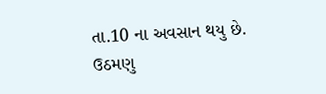તા.10 ના અવસાન થયુ છે. ઉઠમણુ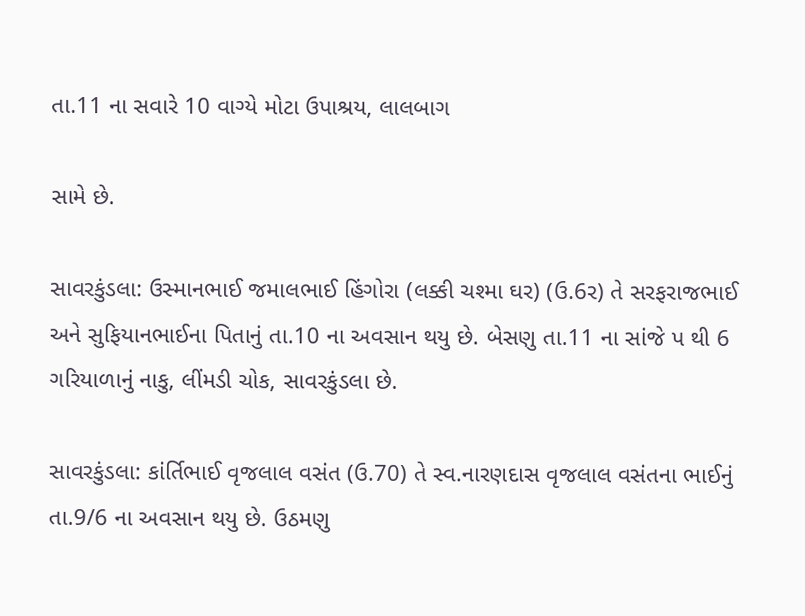તા.11 ના સવારે 10 વાગ્યે મોટા ઉપાશ્રય, લાલબાગ

સામે છે.

સાવરકુંડલા: ઉસ્માનભાઈ જમાલભાઈ હિંગોરા (લક્કી ચશ્મા ઘર) (ઉ.6ર) તે સરફરાજભાઈ અને સુફિયાનભાઈના પિતાનું તા.10 ના અવસાન થયુ છે. બેસણુ તા.11 ના સાંજે પ થી 6 ગરિયાળાનું નાકુ, લીંમડી ચોક, સાવરકુંડલા છે.

સાવરકુંડલા: કાંર્તિભાઈ વૃજલાલ વસંત (ઉ.70) તે સ્વ.નારણદાસ વૃજલાલ વસંતના ભાઈનું તા.9/6 ના અવસાન થયુ છે. ઉઠમણુ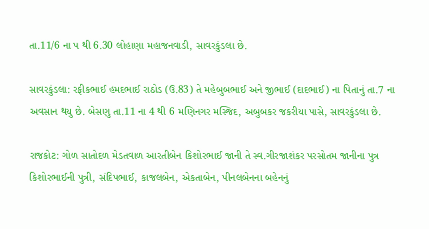તા.11/6 ના પ થી 6.30 લોહાણા મહાજનવાડી, સાવરકુંડલા છે.

સાવરકુંડલા: રફીકભાઈ હમદભાઈ રાઠોડ (ઉ.83) તે મહેબુબભાઈ અને જીભાઈ (દાદભાઈ) ના પિતાનું તા.7 ના અવસાન થયુ છે. બેસણુ તા.11 ના 4 થી 6 મણિનગર મસ્જિદ, અબુબકર જકરીયા પાસે, સાવરકુંડલા છે.

રાજકોટ: ગોળ સાતોદળ મેડતવાળ આરતીબેન કિશોરભાઈ જાની તે સ્વ.ગીરજાશંકર પરસોતમ જાનીના પુત્ર કિશોરભાઈની પુત્રી, સંદિપભાઈ, કાજલબેન, એકતાબેન, પીનલબેનના બહેનનું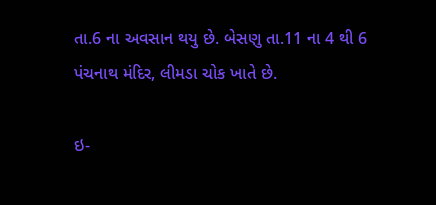તા.6 ના અવસાન થયુ છે. બેસણુ તા.11 ના 4 થી 6 પંચનાથ મંદિર, લીમડા ચોક ખાતે છે.

ઇ-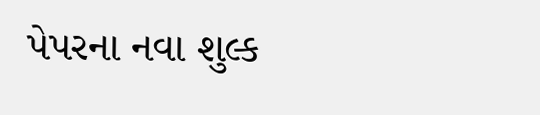પેપરના નવા શુલ્ક